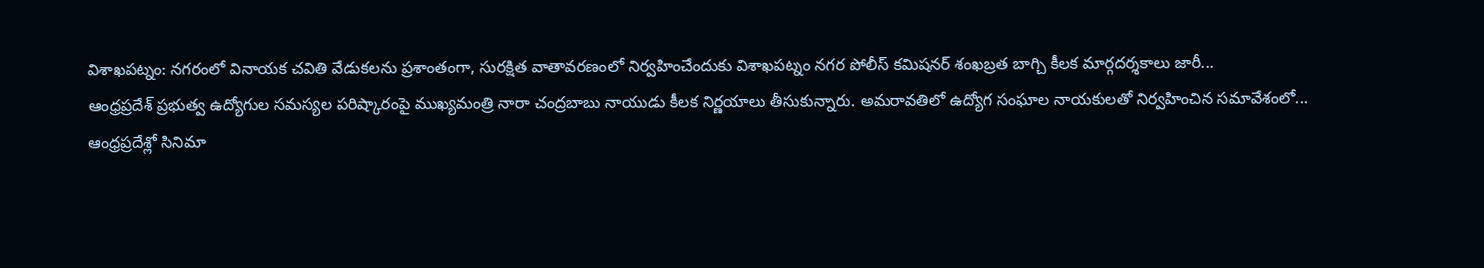విశాఖపట్నం: నగరంలో వినాయక చవితి వేడుకలను ప్రశాంతంగా, సురక్షిత వాతావరణంలో నిర్వహించేందుకు విశాఖపట్నం నగర పోలీస్ కమిషనర్ శంఖబ్రత బాగ్చి కీలక మార్గదర్శకాలు జారీ...
ఆంధ్రప్రదేశ్ ప్రభుత్వ ఉద్యోగుల సమస్యల పరిష్కారంపై ముఖ్యమంత్రి నారా చంద్రబాబు నాయుడు కీలక నిర్ణయాలు తీసుకున్నారు. అమరావతిలో ఉద్యోగ సంఘాల నాయకులతో నిర్వహించిన సమావేశంలో...
ఆంధ్రప్రదేశ్లో సినిమా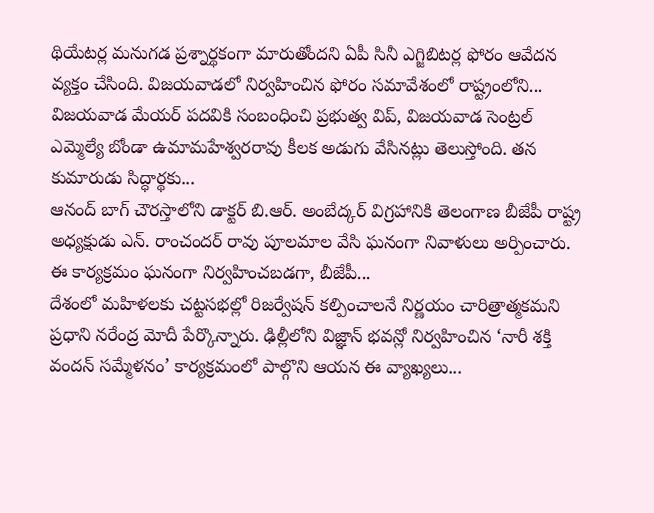థియేటర్ల మనుగడ ప్రశ్నార్థకంగా మారుతోందని ఏపీ సినీ ఎగ్జిబిటర్ల ఫోరం ఆవేదన వ్యక్తం చేసింది. విజయవాడలో నిర్వహించిన ఫోరం సమావేశంలో రాష్ట్రంలోని...
విజయవాడ మేయర్ పదవికి సంబంధించి ప్రభుత్వ విప్, విజయవాడ సెంట్రల్ ఎమ్మెల్యే బోండా ఉమామహేశ్వరరావు కీలక అడుగు వేసినట్లు తెలుస్తోంది. తన కుమారుడు సిద్ధార్థకు...
ఆనంద్ బాగ్ చౌరస్తాలోని డాక్టర్ బి.ఆర్. అంబేద్కర్ విగ్రహానికి తెలంగాణ బీజేపీ రాష్ట్ర అధ్యక్షుడు ఎన్. రాంచందర్ రావు పూలమాల వేసి ఘనంగా నివాళులు అర్పించారు. ఈ కార్యక్రమం ఘనంగా నిర్వహించబడగా, బీజేపీ...
దేశంలో మహిళలకు చట్టసభల్లో రిజర్వేషన్ కల్పించాలనే నిర్ణయం చారిత్రాత్మకమని ప్రధాని నరేంద్ర మోదీ పేర్కొన్నారు. ఢిల్లీలోని విజ్ఞాన్ భవన్లో నిర్వహించిన ‘నారీ శక్తి వందన్ సమ్మేళనం’ కార్యక్రమంలో పాల్గొని ఆయన ఈ వ్యాఖ్యలు...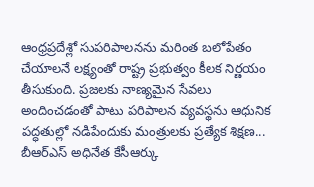ఆంధ్రప్రదేశ్లో సుపరిపాలనను మరింత బలోపేతం చేయాలనే లక్ష్యంతో రాష్ట్ర ప్రభుత్వం కీలక నిర్ణయం తీసుకుంది. ప్రజలకు నాణ్యమైన సేవలు అందించడంతో పాటు పరిపాలన వ్యవస్థను ఆధునిక పద్ధతుల్లో నడిపేందుకు మంత్రులకు ప్రత్యేక శిక్షణ...
బీఆర్ఎస్ అధినేత కేసీఆర్కు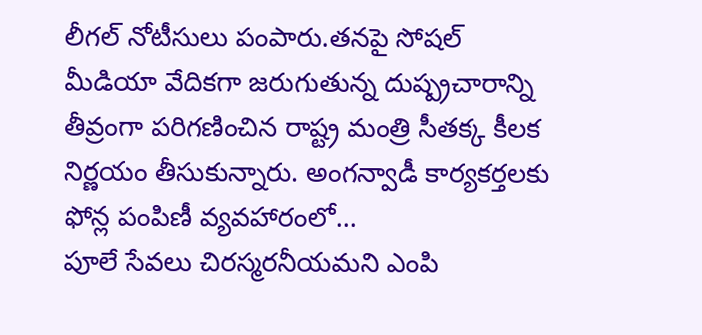లీగల్ నోటీసులు పంపారు.తనపై సోషల్ మీడియా వేదికగా జరుగుతున్న దుష్ప్రచారాన్ని తీవ్రంగా పరిగణించిన రాష్ట్ర మంత్రి సీతక్క కీలక నిర్ణయం తీసుకున్నారు. అంగన్వాడీ కార్యకర్తలకు ఫోన్ల పంపిణీ వ్యవహారంలో...
పూలే సేవలు చిరస్మరనీయమని ఎంపి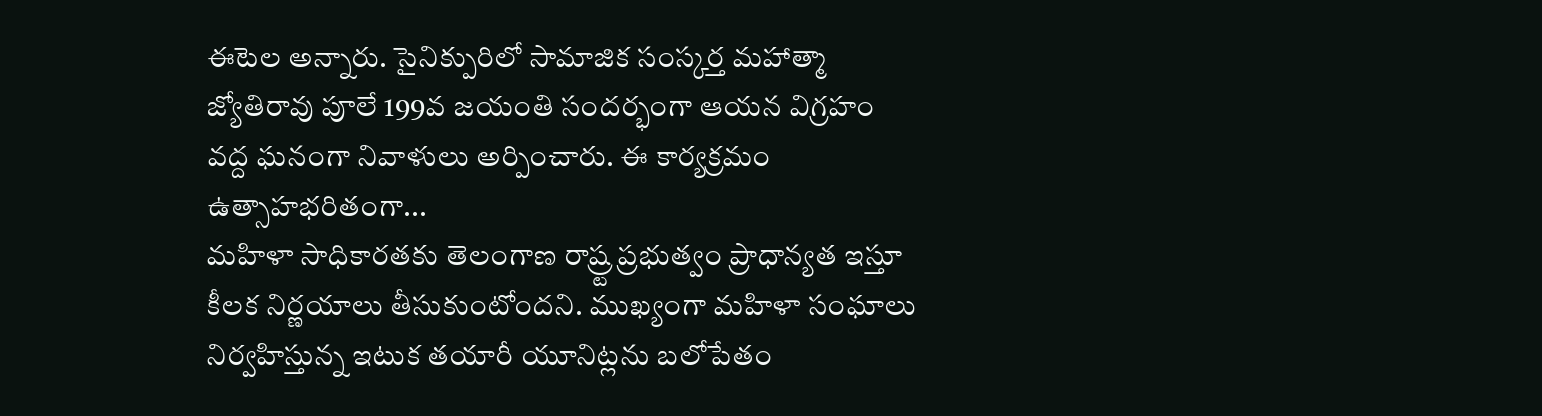ఈటెల అన్నారు. సైనిక్పురిలో సామాజిక సంస్కర్త మహాత్మా జ్యోతిరావు పూలే 199వ జయంతి సందర్భంగా ఆయన విగ్రహం వద్ద ఘనంగా నివాళులు అర్పించారు. ఈ కార్యక్రమం ఉత్సాహభరితంగా...
మహిళా సాధికారతకు తెలంగాణ రాష్ర్ట ప్రభుత్వం ప్రాధాన్యత ఇస్తూ కీలక నిర్ణయాలు తీసుకుంటోందని. ముఖ్యంగా మహిళా సంఘాలు నిర్వహిస్తున్న ఇటుక తయారీ యూనిట్లను బలోపేతం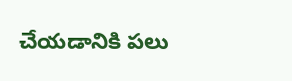చేయడానికి పలు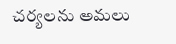చర్యలను అమలు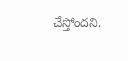చేస్తోందని.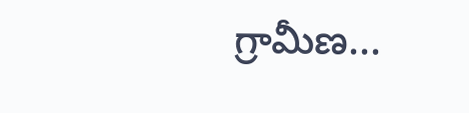గ్రామీణ...